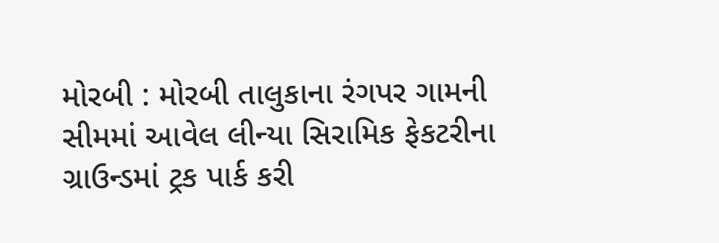મોરબી : મોરબી તાલુકાના રંગપર ગામની સીમમાં આવેલ લીન્યા સિરામિક ફેકટરીના ગ્રાઉન્ડમાં ટ્રક પાર્ક કરી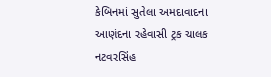કેબિનમાં સુતેલા અમદાવાદના આણંદના રહેવાસી ટ્રક ચાલક નટવરસિંહ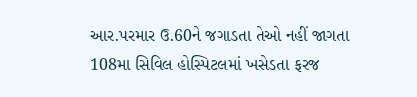આર.પરમાર ઉ.60ને જગાડતા તેઓ નહીં જાગતા 108મા સિવિલ હોસ્પિટલમાં ખસેડતા ફરજ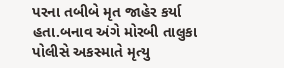પરના તબીબે મૃત જાહેર કર્યા હતા.બનાવ અંગે મોરબી તાલુકા પોલીસે અકસ્માતે મૃત્યુ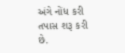અંગે નોંધ કરી તપાસ શરૂ કરી છે.